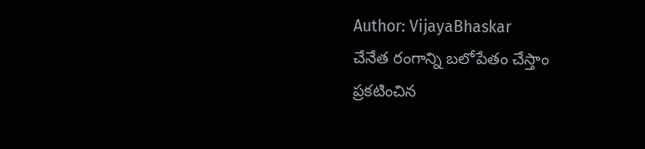Author: VijayaBhaskar
చేనేత రంగాన్ని బలోపేతం చేస్తాం
ప్రకటించిన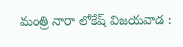మంత్రి నారా లోకేష్ విజయవాడ :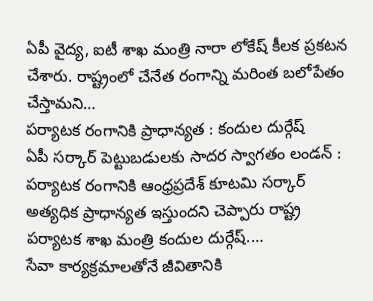ఏపీ వైద్య, ఐటీ శాఖ మంత్రి నారా లోకేష్ కీలక ప్రకటన చేశారు. రాష్ట్రంలో చేనేత రంగాన్ని మరింత బలోపేతం చేస్తామని…
పర్యాటక రంగానికి ప్రాధాన్యత : కందుల దుర్గేష్
ఏపీ సర్కార్ పెట్టుబడులకు సాదర స్వాగతం లండన్ : పర్యాటక రంగానికి ఆంధ్రప్రదేశ్ కూటమి సర్కార్ అత్యధిక ప్రాధాన్యత ఇస్తుందని చెప్పారు రాష్ట్ర పర్యాటక శాఖ మంత్రి కందుల దుర్గేష్.…
సేవా కార్యక్రమాలతోనే జీవితానికి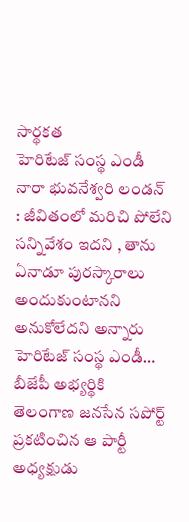సార్థకత
హెరిటేజ్ సంస్థ ఎండీ నారా భువనేశ్వరి లండన్ : జీవితంలో మరిచి పోలేని సన్నివేశం ఇదని , తాను ఏనాడూ పురస్కారాలు అందుకుంటానని అనుకోలేదని అన్నారు హెరిటేజ్ సంస్థ ఎండీ…
బీజేపీ అభ్యర్థికి తెలంగాణ జనసేన సపోర్ట్
ప్రకటించిన ఆ పార్టీ అధ్యక్షుడు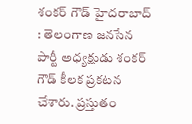శంకర్ గౌడ్ హైదరాబాద్ : తెలంగాణ జనసేన పార్టీ అధ్యక్షుడు శంకర్ గౌడ్ కీలక ప్రకటన చేశారు. ప్రస్తుతం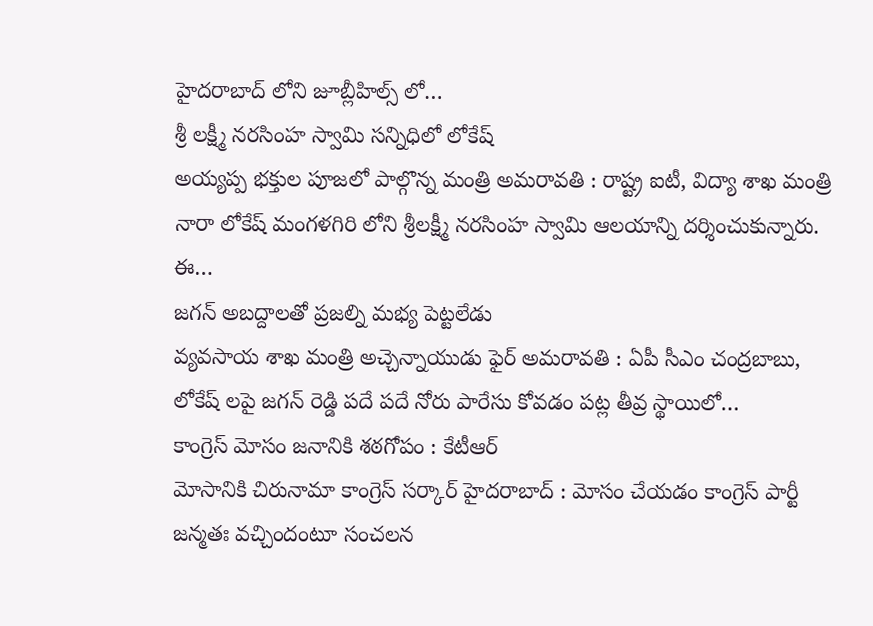హైదరాబాద్ లోని జూబ్లీహిల్స్ లో…
శ్రీ లక్ష్మీ నరసింహ స్వామి సన్నిధిలో లోకేష్
అయ్యప్ప భక్తుల పూజలో పాల్గొన్న మంత్రి అమరావతి : రాష్ట్ర ఐటీ, విద్యా శాఖ మంత్రి నారా లోకేష్ మంగళగిరి లోని శ్రీలక్ష్మీ నరసింహ స్వామి ఆలయాన్ని దర్శించుకున్నారు. ఈ…
జగన్ అబద్దాలతో ప్రజల్ని మభ్య పెట్టలేడు
వ్యవసాయ శాఖ మంత్రి అచ్చెన్నాయుడు ఫైర్ అమరావతి : ఏపీ సీఎం చంద్రబాబు, లోకేష్ లపై జగన్ రెడ్డి పదే పదే నోరు పారేసు కోవడం పట్ల తీవ్ర స్థాయిలో…
కాంగ్రెస్ మోసం జనానికి శఠగోపం : కేటీఆర్
మోసానికి చిరునామా కాంగ్రెస్ సర్కార్ హైదరాబాద్ : మోసం చేయడం కాంగ్రెస్ పార్టీ జన్మతః వచ్చిందంటూ సంచలన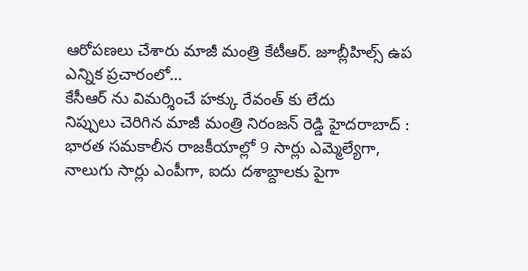ఆరోపణలు చేశారు మాజీ మంత్రి కేటీఆర్. జూబ్లీహిల్స్ ఉప ఎన్నిక ప్రచారంలో…
కేసీఆర్ ను విమర్శించే హక్కు రేవంత్ కు లేదు
నిప్పులు చెరిగిన మాజీ మంత్రి నిరంజన్ రెడ్డి హైదరాబాద్ : భారత సమకాలీన రాజకీయాల్లో 9 సార్లు ఎమ్మెల్యేగా, నాలుగు సార్లు ఎంపీగా, ఐదు దశాబ్దాలకు పైగా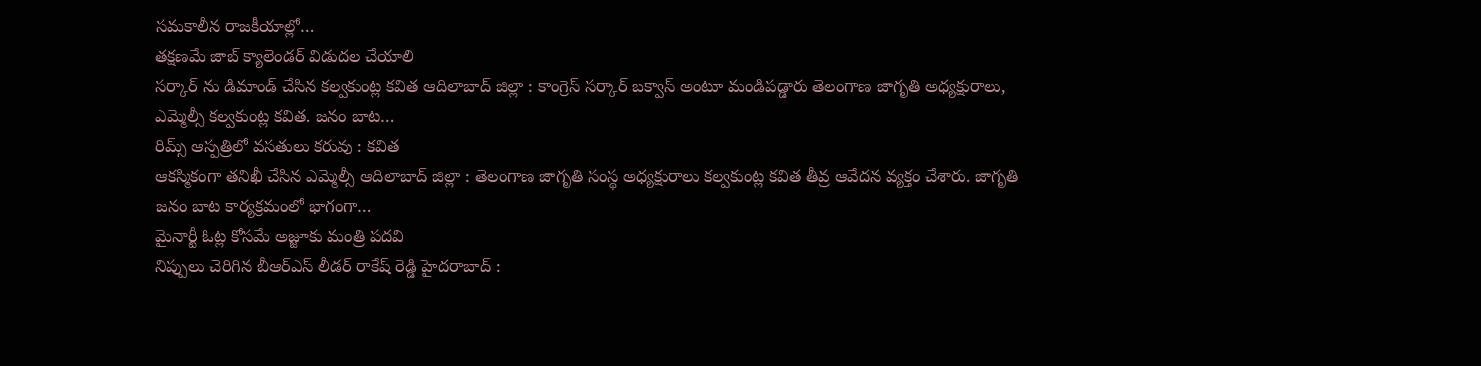సమకాలీన రాజకీయాల్లో…
తక్షణమే జాబ్ క్యాలెండర్ విడుదల చేయాలి
సర్కార్ ను డిమాండ్ చేసిన కల్వకుంట్ల కవిత ఆదిలాబాద్ జిల్లా : కాంగ్రెస్ సర్కార్ బక్వాస్ అంటూ మండిపడ్డారు తెలంగాణ జాగృతి అధ్యక్షురాలు, ఎమ్మెల్సీ కల్వకుంట్ల కవిత. జనం బాట…
రిమ్స్ ఆస్పత్రిలో వసతులు కరువు : కవిత
ఆకస్మికంగా తనిఖీ చేసిన ఎమ్మెల్సీ ఆదిలాబాద్ జిల్లా : తెలంగాణ జాగృతి సంస్థ అధ్యక్షురాలు కల్వకుంట్ల కవిత తీవ్ర ఆవేదన వ్యక్తం చేశారు. జాగృతి జనం బాట కార్యక్రమంలో భాగంగా…
మైనార్టీ ఓట్ల కోసమే అజ్జూకు మంత్రి పదవి
నిప్పులు చెరిగిన బీఆర్ఎస్ లీడర్ రాకేష్ రెడ్డి హైదరాబాద్ :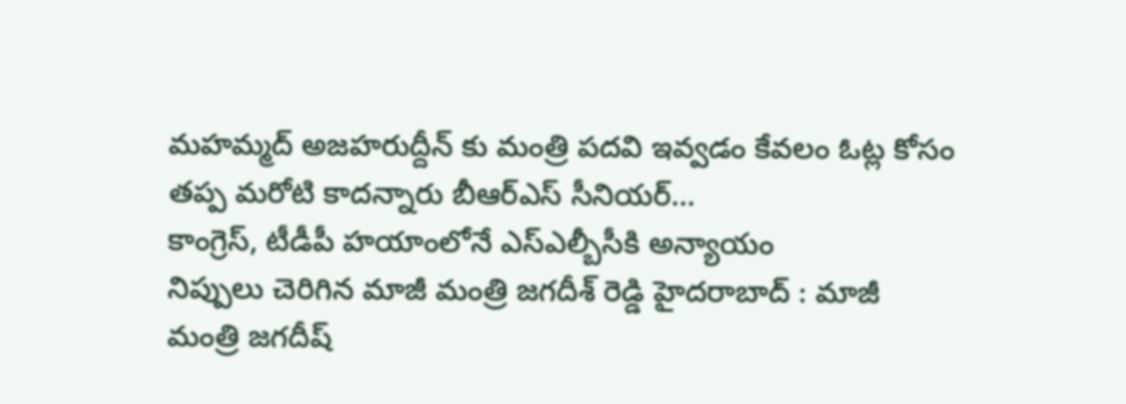మహమ్మద్ అజహరుద్దీన్ కు మంత్రి పదవి ఇవ్వడం కేవలం ఓట్ల కోసం తప్ప మరోటి కాదన్నారు బీఆర్ఎస్ సీనియర్…
కాంగ్రెస్, టీడీపీ హయాంలోనే ఎస్ఎల్బీసీకి అన్యాయం
నిప్పులు చెరిగిన మాజీ మంత్రి జగదీశ్ రెడ్డి హైదరాబాద్ : మాజీ మంత్రి జగదీష్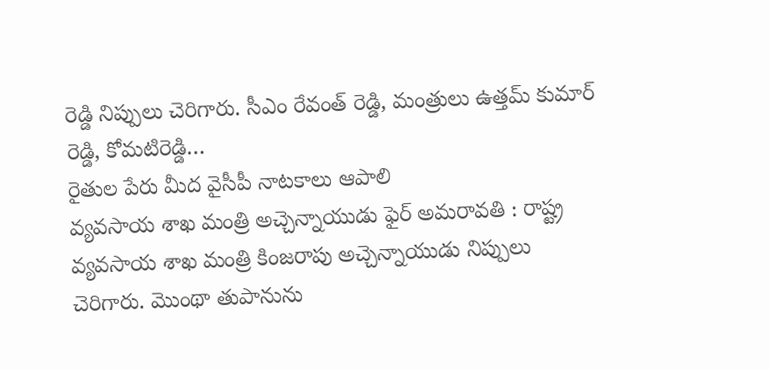రెడ్డి నిప్పులు చెరిగారు. సీఎం రేవంత్ రెడ్డి, మంత్రులు ఉత్తమ్ కుమార్ రెడ్డి, కోమటిరెడ్డి…
రైతుల పేరు మీద వైసీపీ నాటకాలు ఆపాలి
వ్యవసాయ శాఖ మంత్రి అచ్చెన్నాయుడు ఫైర్ అమరావతి : రాష్ట్ర వ్యవసాయ శాఖ మంత్రి కింజరాపు అచ్చెన్నాయుడు నిప్పులు చెరిగారు. మొంథా తుపానును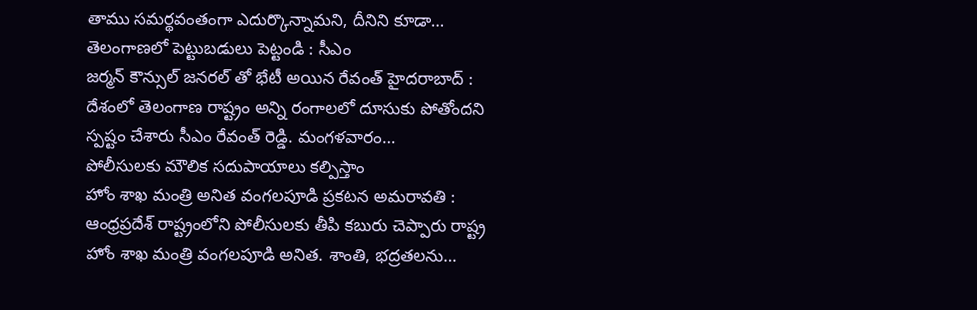తాము సమర్థవంతంగా ఎదుర్కొన్నామని, దీనిని కూడా…
తెలంగాణలో పెట్టుబడులు పెట్టండి : సీఎం
జర్మన్ కౌన్సుల్ జనరల్ తో భేటీ అయిన రేవంత్ హైదరాబాద్ : దేశంలో తెలంగాణ రాష్ట్రం అన్ని రంగాలలో దూసుకు పోతోందని స్పష్టం చేశారు సీఎం రేవంత్ రెడ్డి. మంగళవారం…
పోలీసులకు మౌలిక సదుపాయాలు కల్పిస్తాం
హోం శాఖ మంత్రి అనిత వంగలపూడి ప్రకటన అమరావతి : ఆంధ్రప్రదేశ్ రాష్ట్రంలోని పోలీసులకు తీపి కబురు చెప్పారు రాష్ట్ర హోం శాఖ మంత్రి వంగలపూడి అనిత. శాంతి, భద్రతలను…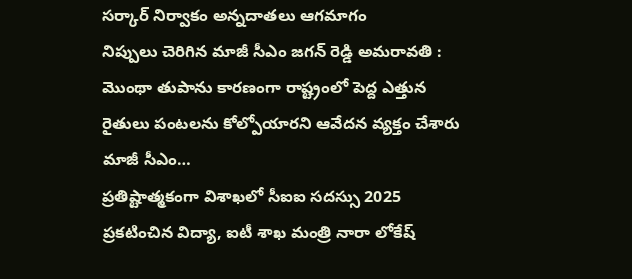సర్కార్ నిర్వాకం అన్నదాతలు ఆగమాగం
నిప్పులు చెరిగిన మాజీ సీఎం జగన్ రెడ్డి అమరావతి : మొంథా తుపాను కారణంగా రాష్ట్రంలో పెద్ద ఎత్తున రైతులు పంటలను కోల్పోయారని ఆవేదన వ్యక్తం చేశారు మాజీ సీఎం…
ప్రతిష్టాత్మకంగా విశాఖలో సీఐఐ సదస్సు 2025
ప్రకటించిన విద్యా, ఐటీ శాఖ మంత్రి నారా లోకేష్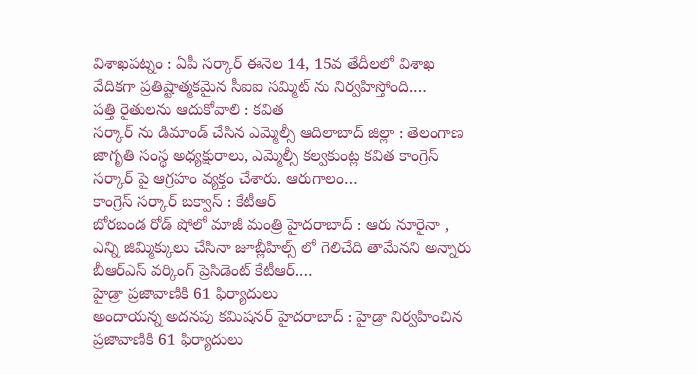విశాఖపట్నం : ఏపీ సర్కార్ ఈనెల 14, 15వ తేదీలలో విశాఖ వేదికగా ప్రతిష్టాత్మకమైన సీఐఐ సమ్మిట్ ను నిర్వహిస్తోంది.…
పత్తి రైతులను ఆదుకోవాలి : కవిత
సర్కార్ ను డిమాండ్ చేసిన ఎమ్మెల్సీ ఆదిలాబాద్ జిల్లా : తెలంగాణ జాగృతి సంస్థ అధ్యక్షురాలు, ఎమ్మెల్సీ కల్వకుంట్ల కవిత కాంగ్రెస్ సర్కార్ పై ఆగ్రహం వ్యక్తం చేశారు. ఆరుగాలం…
కాంగ్రెస్ సర్కార్ బక్వాస్ : కేటీఆర్
బోరబండ రోడ్ షోలో మాజీ మంత్రి హైదరాబాద్ : ఆరు నూరైనా , ఎన్ని జిమ్మిక్కులు చేసినా జూబ్లీహిల్స్ లో గెలిచేది తామేనని అన్నారు బీఆర్ఎస్ వర్కింగ్ ప్రెసిడెంట్ కేటీఆర్.…
హైడ్రా ప్రజావాణికి 61 ఫిర్యాదులు
అందాయన్న అదనపు కమిషనర్ హైదరాబాద్ : హైడ్రా నిర్వహించిన ప్రజావాణికి 61 ఫిర్యాదులు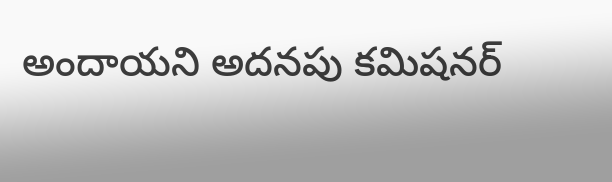అందాయని అదనపు కమిషనర్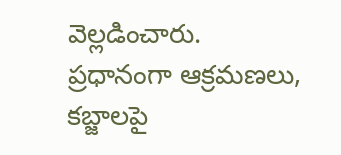వెల్లడించారు. ప్రధానంగా ఆక్రమణలు, కబ్జాలపై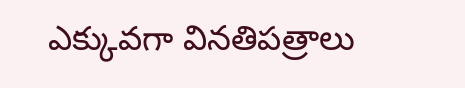ఎక్కువగా వినతిపత్రాలు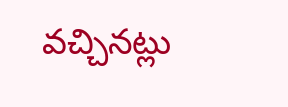వచ్చినట్లు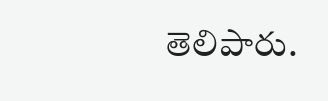తెలిపారు.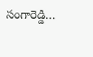సంగారెడ్డి…